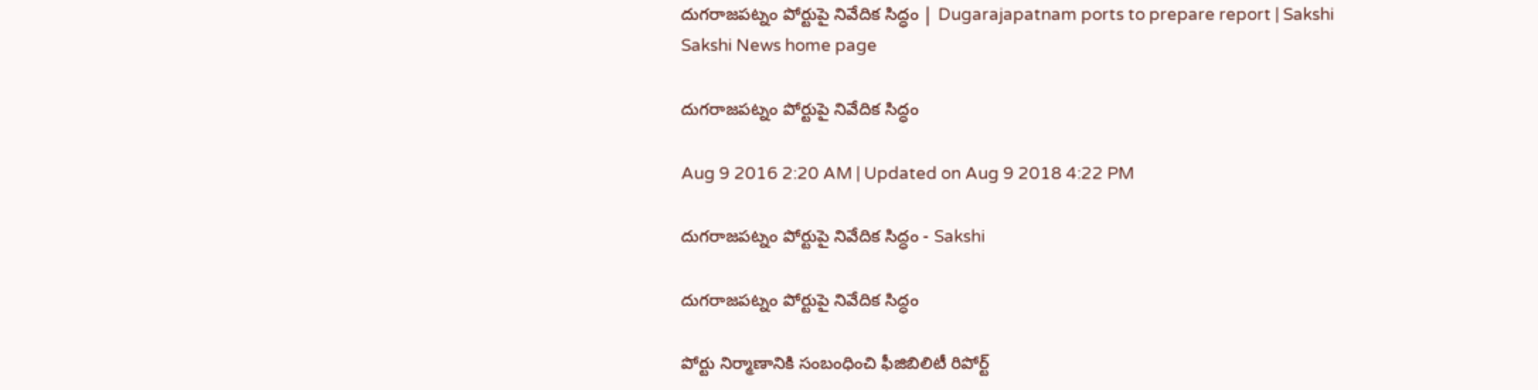దుగరాజపట్నం పోర్టుపై నివేదిక సిద్ధం | Dugarajapatnam ports to prepare report | Sakshi
Sakshi News home page

దుగరాజపట్నం పోర్టుపై నివేదిక సిద్ధం

Aug 9 2016 2:20 AM | Updated on Aug 9 2018 4:22 PM

దుగరాజపట్నం పోర్టుపై నివేదిక సిద్ధం - Sakshi

దుగరాజపట్నం పోర్టుపై నివేదిక సిద్ధం

పోర్టు నిర్మాణానికి సంబంధించి ఫీజిబిలిటీ రిపోర్ట్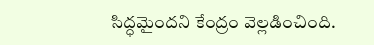సిద్ధమైందని కేంద్రం వెల్లడించింది.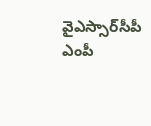వైఎస్సార్‌సీపీ ఎంపీ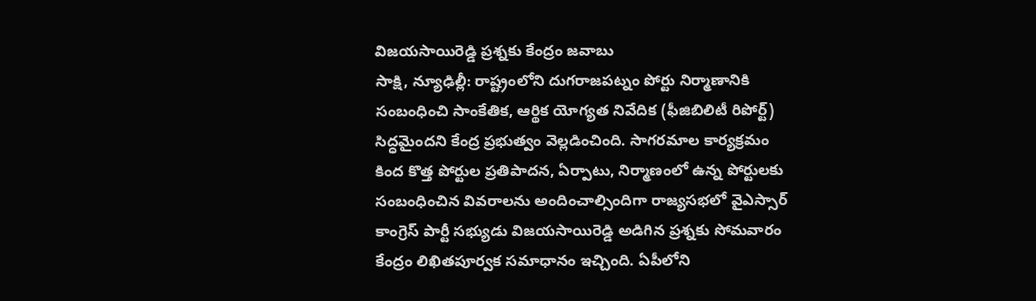విజయసాయిరెడ్డి ప్రశ్నకు కేంద్రం జవాబు
సాక్షి, న్యూఢిల్లీ: రాష్ట్రంలోని దుగరాజపట్నం పోర్టు నిర్మాణానికి సంబంధించి సాంకేతిక, ఆర్థిక యోగ్యత నివేదిక (ఫీజిబిలిటీ రిపోర్ట్) సిద్ధమైందని కేంద్ర ప్రభుత్వం వెల్లడించింది. సాగరమాల కార్యక్రమం కింద కొత్త పోర్టుల ప్రతిపాదన, ఏర్పాటు, నిర్మాణంలో ఉన్న పోర్టులకు సంబంధించిన వివరాలను అందించాల్సిందిగా రాజ్యసభలో వైఎస్సార్ కాంగ్రెస్ పార్టీ సభ్యుడు విజయసాయిరెడ్డి అడిగిన ప్రశ్నకు సోమవారం కేంద్రం లిఖితపూర్వక సమాధానం ఇచ్చింది. ఏపీలోని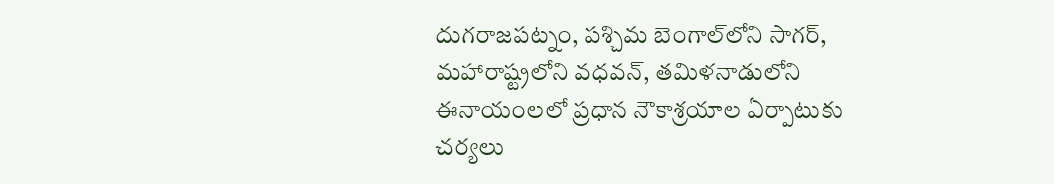దుగరాజపట్నం, పశ్చిమ బెంగాల్‌లోని సాగర్, మహారాష్ట్రలోని వధవన్, తమిళనాడులోని ఈనాయంలలో ప్రధాన నౌకాశ్రయాల ఏర్పాటుకు చర్యలు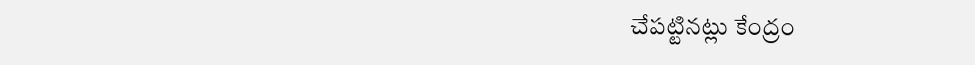చేపట్టినట్లు కేంద్రం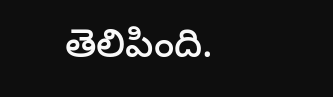తెలిపింది.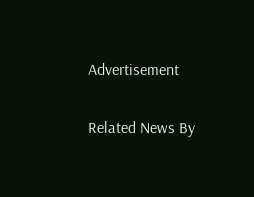Advertisement

Related News By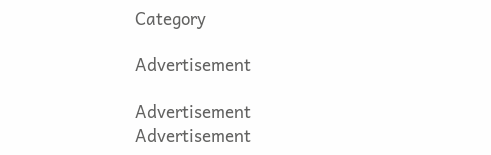Category

Advertisement

Advertisement
Advertisement